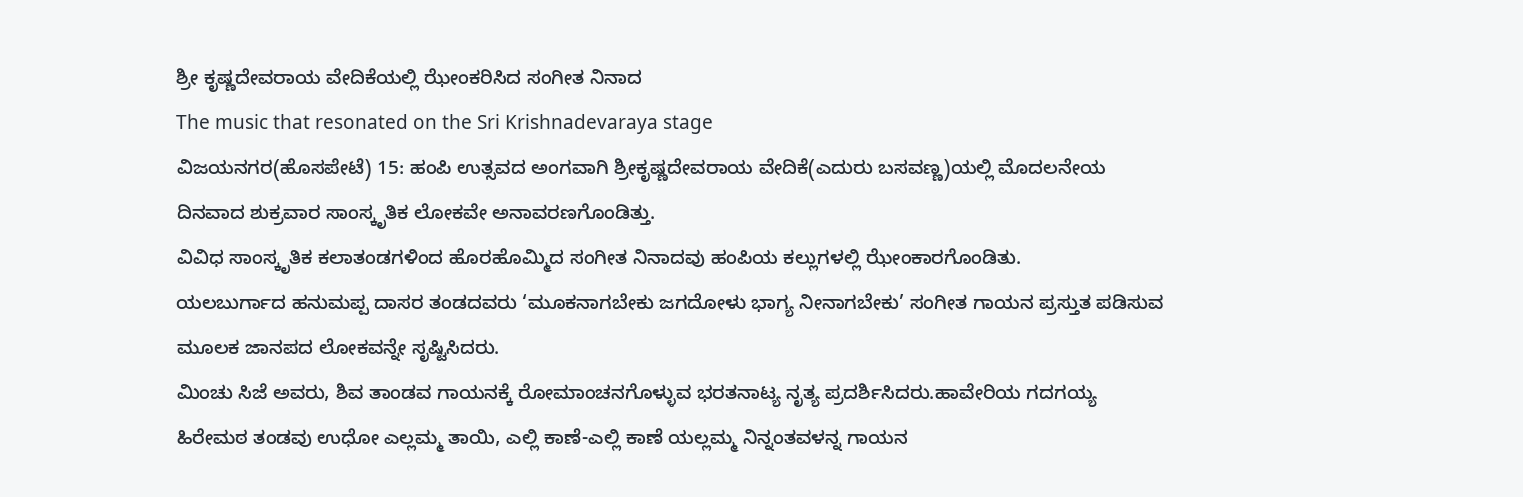ಶ್ರೀ ಕೃಷ್ಣದೇವರಾಯ ವೇದಿಕೆಯಲ್ಲಿ ಝೇಂಕರಿಸಿದ ಸಂಗೀತ ನಿನಾದ
The music that resonated on the Sri Krishnadevaraya stage
ವಿಜಯನಗರ(ಹೊಸಪೇಟೆ) 15: ಹಂಪಿ ಉತ್ಸವದ ಅಂಗವಾಗಿ ಶ್ರೀಕೃಷ್ಣದೇವರಾಯ ವೇದಿಕೆ(ಎದುರು ಬಸವಣ್ಣ)ಯಲ್ಲಿ ಮೊದಲನೇಯ ದಿನವಾದ ಶುಕ್ರವಾರ ಸಾಂಸ್ಕೃತಿಕ ಲೋಕವೇ ಅನಾವರಣಗೊಂಡಿತ್ತು.
ವಿವಿಧ ಸಾಂಸ್ಕೃತಿಕ ಕಲಾತಂಡಗಳಿಂದ ಹೊರಹೊಮ್ಮಿದ ಸಂಗೀತ ನಿನಾದವು ಹಂಪಿಯ ಕಲ್ಲುಗಳಲ್ಲಿ ಝೇಂಕಾರಗೊಂಡಿತು.
ಯಲಬುರ್ಗಾದ ಹನುಮಪ್ಪ ದಾಸರ ತಂಡದವರು ‘ಮೂಕನಾಗಬೇಕು ಜಗದೋಳು ಭಾಗ್ಯ ನೀನಾಗಬೇಕು’ ಸಂಗೀತ ಗಾಯನ ಪ್ರಸ್ತುತ ಪಡಿಸುವ ಮೂಲಕ ಜಾನಪದ ಲೋಕವನ್ನೇ ಸೃಷ್ಟಿಸಿದರು.
ಮಿಂಚು ಸಿಜೆ ಅವರು, ಶಿವ ತಾಂಡವ ಗಾಯನಕ್ಕೆ ರೋಮಾಂಚನಗೊಳ್ಳುವ ಭರತನಾಟ್ಯ ನೃತ್ಯ ಪ್ರದರ್ಶಿಸಿದರು.ಹಾವೇರಿಯ ಗದಗಯ್ಯ ಹಿರೇಮಠ ತಂಡವು ಉಧೋ ಎಲ್ಲಮ್ಮ ತಾಯಿ, ಎಲ್ಲಿ ಕಾಣೆ-ಎಲ್ಲಿ ಕಾಣೆ ಯಲ್ಲಮ್ಮ ನಿನ್ನಂತವಳನ್ನ ಗಾಯನ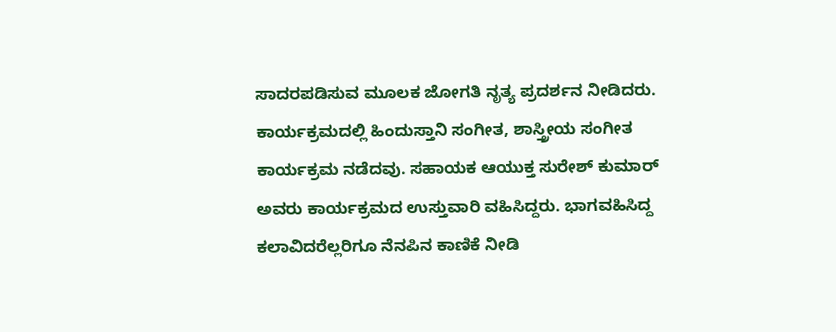ಸಾದರಪಡಿಸುವ ಮೂಲಕ ಜೋಗತಿ ನೃತ್ಯ ಪ್ರದರ್ಶನ ನೀಡಿದರು.
ಕಾರ್ಯಕ್ರಮದಲ್ಲಿ ಹಿಂದುಸ್ತಾನಿ ಸಂಗೀತ, ಶಾಸ್ತ್ರೀಯ ಸಂಗೀತ ಕಾರ್ಯಕ್ರಮ ನಡೆದವು. ಸಹಾಯಕ ಆಯುಕ್ತ ಸುರೇಶ್ ಕುಮಾರ್ ಅವರು ಕಾರ್ಯಕ್ರಮದ ಉಸ್ತುವಾರಿ ವಹಿಸಿದ್ದರು. ಭಾಗವಹಿಸಿದ್ದ ಕಲಾವಿದರೆಲ್ಲರಿಗೂ ನೆನಪಿನ ಕಾಣಿಕೆ ನೀಡಿ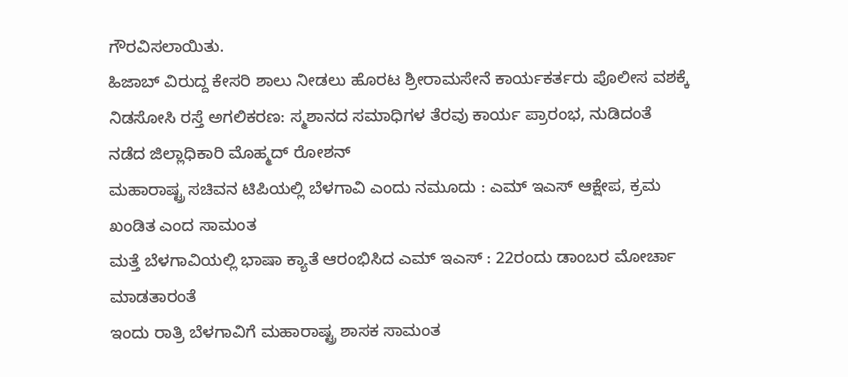ಗೌರವಿಸಲಾಯಿತು.
ಹಿಜಾಬ್ ವಿರುದ್ದ ಕೇಸರಿ ಶಾಲು ನೀಡಲು ಹೊರಟ ಶ್ರೀರಾಮಸೇನೆ ಕಾರ್ಯಕರ್ತರು ಪೊಲೀಸ ವಶಕ್ಕೆ
ನಿಡಸೋಸಿ ರಸ್ತೆ ಅಗಲಿಕರಣ: ಸ್ಮಶಾನದ ಸಮಾಧಿಗಳ ತೆರವು ಕಾರ್ಯ ಪ್ರಾರಂಭ, ನುಡಿದಂತೆ ನಡೆದ ಜಿಲ್ಲಾಧಿಕಾರಿ ಮೊಹ್ಮದ್ ರೋಶನ್
ಮಹಾರಾಷ್ಟ್ರ ಸಚಿವನ ಟಿಪಿಯಲ್ಲಿ ಬೆಳಗಾವಿ ಎಂದು ನಮೂದು : ಎಮ್ ಇಎಸ್ ಆಕ್ಷೇಪ, ಕ್ರಮ ಖಂಡಿತ ಎಂದ ಸಾಮಂತ
ಮತ್ತೆ ಬೆಳಗಾವಿಯಲ್ಲಿ ಭಾಷಾ ಕ್ಯಾತೆ ಆರಂಭಿಸಿದ ಎಮ್ ಇಎಸ್ : 22ರಂದು ಡಾಂಬರ ಮೋರ್ಚಾ ಮಾಡತಾರಂತೆ
ಇಂದು ರಾತ್ರಿ ಬೆಳಗಾವಿಗೆ ಮಹಾರಾಷ್ಟ್ರ ಶಾಸಕ ಸಾಮಂತ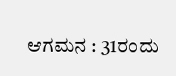ಆಗಮನ : 31ರಂದು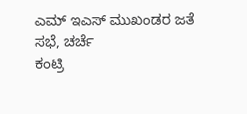ಎಮ್ ಇಎಸ್ ಮುಖಂಡರ ಜತೆ ಸಭೆ, ಚರ್ಚೆ
ಕಂಟ್ರಿ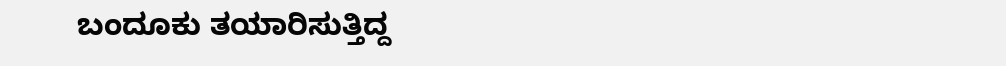ಬಂದೂಕು ತಯಾರಿಸುತ್ತಿದ್ದ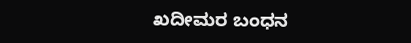ಖದೀಮರ ಬಂಧನ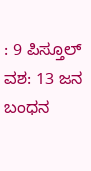: 9 ಪಿಸ್ತೂಲ್ ವಶ: 13 ಜನ ಬಂಧನ